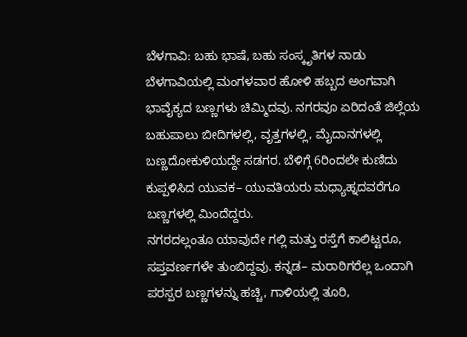ಬೆಳಗಾವಿ: ಬಹು ಭಾಷೆ, ಬಹು ಸಂಸ್ಕೃತಿಗಳ ನಾಡು ಬೆಳಗಾವಿಯಲ್ಲಿ ಮಂಗಳವಾರ ಹೋಳಿ ಹಬ್ಬದ ಅಂಗವಾಗಿ ಭಾವೈಕ್ಯದ ಬಣ್ಣಗಳು ಚಿಮ್ಮಿದವು. ನಗರವೂ ಏರಿದಂತೆ ಜಿಲ್ಲೆಯ ಬಹುಪಾಲು ಬೀದಿಗಳಲ್ಲಿ, ವೃತ್ತಗಳಲ್ಲಿ, ಮೈದಾನಗಳಲ್ಲಿ ಬಣ್ಣದೋಕುಳಿಯದ್ದೇ ಸಡಗರ. ಬೆಳಿಗ್ಗೆ 6ರಿಂದಲೇ ಕುಣಿದು ಕುಪ್ಪಳಿಸಿದ ಯುವಕ– ಯುವತಿಯರು ಮಧ್ಯಾಹ್ನದವರೆಗೂ ಬಣ್ಣಗಳಲ್ಲಿ ಮಿಂದೆದ್ದರು.
ನಗರದಲ್ಲಂತೂ ಯಾವುದೇ ಗಲ್ಲಿ ಮತ್ತು ರಸ್ತೆಗೆ ಕಾಲಿಟ್ಟರೂ, ಸಪ್ತವರ್ಣಗಳೇ ತುಂಬಿದ್ದವು. ಕನ್ನಡ– ಮರಾಠಿಗರೆಲ್ಲ ಒಂದಾಗಿ ಪರಸ್ಪರ ಬಣ್ಣಗಳನ್ನು ಹಚ್ಚಿ, ಗಾಳಿಯಲ್ಲಿ ತೂರಿ,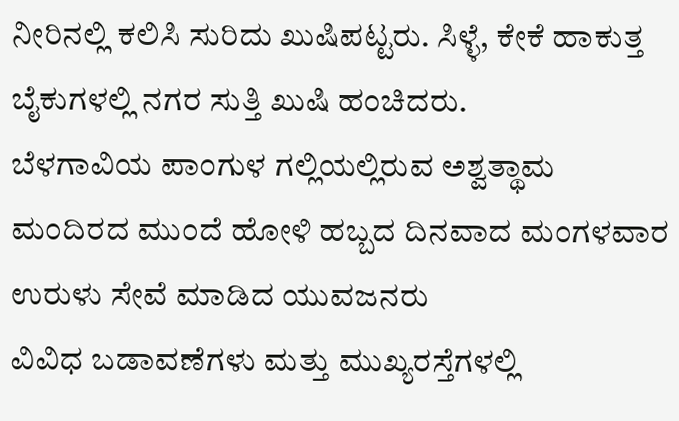ನೀರಿನಲ್ಲಿ ಕಲಿಸಿ ಸುರಿದು ಖುಷಿಪಟ್ಟರು. ಸಿಳ್ಳೆ, ಕೇಕೆ ಹಾಕುತ್ತ ಬೈಕುಗಳಲ್ಲಿ ನಗರ ಸುತ್ತಿ ಖುಷಿ ಹಂಚಿದರು.
ಬೆಳಗಾವಿಯ ಪಾಂಗುಳ ಗಲ್ಲಿಯಲ್ಲಿರುವ ಅಶ್ವತ್ಥಾಮ ಮಂದಿರದ ಮುಂದೆ ಹೋಳಿ ಹಬ್ಬದ ದಿನವಾದ ಮಂಗಳವಾರ ಉರುಳು ಸೇವೆ ಮಾಡಿದ ಯುವಜನರು
ವಿವಿಧ ಬಡಾವಣೆಗಳು ಮತ್ತು ಮುಖ್ಯರಸ್ತೆಗಳಲ್ಲಿ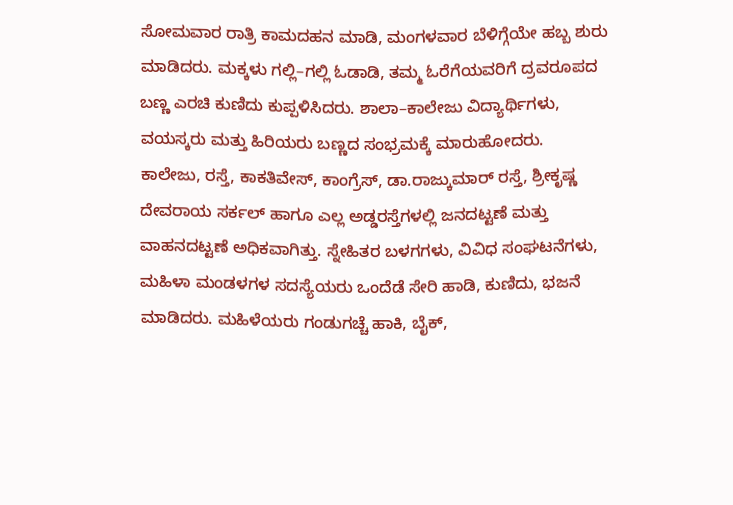ಸೋಮವಾರ ರಾತ್ರಿ ಕಾಮದಹನ ಮಾಡಿ, ಮಂಗಳವಾರ ಬೆಳಿಗ್ಗೆಯೇ ಹಬ್ಬ ಶುರು ಮಾಡಿದರು. ಮಕ್ಕಳು ಗಲ್ಲಿ–ಗಲ್ಲಿ ಓಡಾಡಿ, ತಮ್ಮ ಓರೆಗೆಯವರಿಗೆ ದ್ರವರೂಪದ ಬಣ್ಣ ಎರಚಿ ಕುಣಿದು ಕುಪ್ಪಳಿಸಿದರು. ಶಾಲಾ–ಕಾಲೇಜು ವಿದ್ಯಾರ್ಥಿಗಳು, ವಯಸ್ಕರು ಮತ್ತು ಹಿರಿಯರು ಬಣ್ಣದ ಸಂಭ್ರಮಕ್ಕೆ ಮಾರುಹೋದರು.
ಕಾಲೇಜು, ರಸ್ತೆ, ಕಾಕತಿವೇಸ್, ಕಾಂಗ್ರೆಸ್, ಡಾ.ರಾಜ್ಕುಮಾರ್ ರಸ್ತೆ, ಶ್ರೀಕೃಷ್ಣ ದೇವರಾಯ ಸರ್ಕಲ್ ಹಾಗೂ ಎಲ್ಲ ಅಡ್ಡರಸ್ತೆಗಳಲ್ಲಿ ಜನದಟ್ಟಣೆ ಮತ್ತು ವಾಹನದಟ್ಟಣೆ ಅಧಿಕವಾಗಿತ್ತು. ಸ್ನೇಹಿತರ ಬಳಗಗಳು, ವಿವಿಧ ಸಂಘಟನೆಗಳು, ಮಹಿಳಾ ಮಂಡಳಗಳ ಸದಸ್ಯೆಯರು ಒಂದೆಡೆ ಸೇರಿ ಹಾಡಿ, ಕುಣಿದು, ಭಜನೆ ಮಾಡಿದರು. ಮಹಿಳೆಯರು ಗಂಡುಗಚ್ಚೆ ಹಾಕಿ, ಬೈಕ್,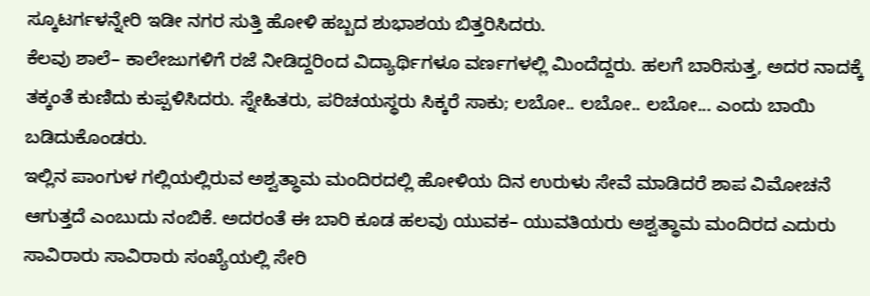ಸ್ಕೂಟರ್ಗಳನ್ನೇರಿ ಇಡೀ ನಗರ ಸುತ್ತಿ ಹೋಳಿ ಹಬ್ಬದ ಶುಭಾಶಯ ಬಿತ್ತರಿಸಿದರು.
ಕೆಲವು ಶಾಲೆ– ಕಾಲೇಜುಗಳಿಗೆ ರಜೆ ನೀಡಿದ್ದರಿಂದ ವಿದ್ಯಾರ್ಥಿಗಳೂ ವರ್ಣಗಳಲ್ಲಿ ಮಿಂದೆದ್ದರು. ಹಲಗೆ ಬಾರಿಸುತ್ತ, ಅದರ ನಾದಕ್ಕೆ ತಕ್ಕಂತೆ ಕುಣಿದು ಕುಪ್ಪಳಿಸಿದರು. ಸ್ನೇಹಿತರು, ಪರಿಚಯಸ್ಥರು ಸಿಕ್ಕರೆ ಸಾಕು; ಲಬೋ.. ಲಬೋ.. ಲಬೋ... ಎಂದು ಬಾಯಿ ಬಡಿದುಕೊಂಡರು.
ಇಲ್ಲಿನ ಪಾಂಗುಳ ಗಲ್ಲಿಯಲ್ಲಿರುವ ಅಶ್ವತ್ಥಾಮ ಮಂದಿರದಲ್ಲಿ ಹೋಳಿಯ ದಿನ ಉರುಳು ಸೇವೆ ಮಾಡಿದರೆ ಶಾಪ ವಿಮೋಚನೆ ಆಗುತ್ತದೆ ಎಂಬುದು ನಂಬಿಕೆ. ಅದರಂತೆ ಈ ಬಾರಿ ಕೂಡ ಹಲವು ಯುವಕ– ಯುವತಿಯರು ಅಶ್ವತ್ಥಾಮ ಮಂದಿರದ ಎದುರು ಸಾವಿರಾರು ಸಾವಿರಾರು ಸಂಖ್ಯೆಯಲ್ಲಿ ಸೇರಿ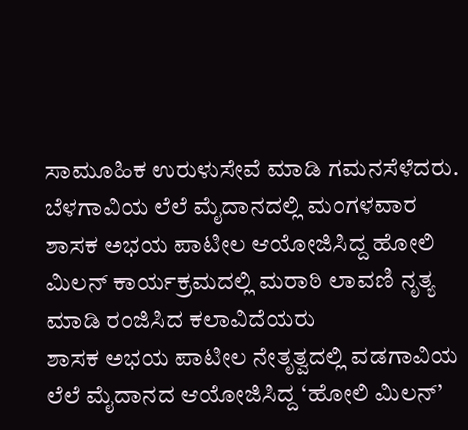ಸಾಮೂಹಿಕ ಉರುಳುಸೇವೆ ಮಾಡಿ ಗಮನಸೆಳೆದರು.
ಬೆಳಗಾವಿಯ ಲೆಲೆ ಮೈದಾನದಲ್ಲಿ ಮಂಗಳವಾರ ಶಾಸಕ ಅಭಯ ಪಾಟೀಲ ಆಯೋಜಿಸಿದ್ದ ಹೋಲಿ ಮಿಲನ್ ಕಾರ್ಯಕ್ರಮದಲ್ಲಿ ಮರಾಠಿ ಲಾವಣಿ ನೃತ್ಯ ಮಾಡಿ ರಂಜಿಸಿದ ಕಲಾವಿದೆಯರು
ಶಾಸಕ ಅಭಯ ಪಾಟೀಲ ನೇತೃತ್ವದಲ್ಲಿ ವಡಗಾವಿಯ ಲೆಲೆ ಮೈದಾನದ ಆಯೋಜಿಸಿದ್ದ ‘ಹೋಲಿ ಮಿಲನ್’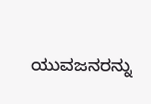ಯುವಜನರನ್ನು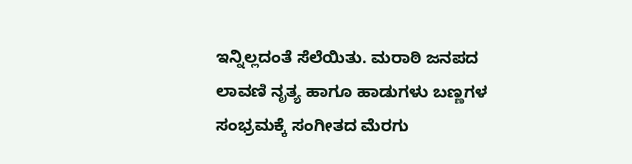ಇನ್ನಿಲ್ಲದಂತೆ ಸೆಲೆಯಿತು. ಮರಾಠಿ ಜನಪದ ಲಾವಣಿ ನೃತ್ಯ ಹಾಗೂ ಹಾಡುಗಳು ಬಣ್ಣಗಳ ಸಂಭ್ರಮಕ್ಕೆ ಸಂಗೀತದ ಮೆರಗು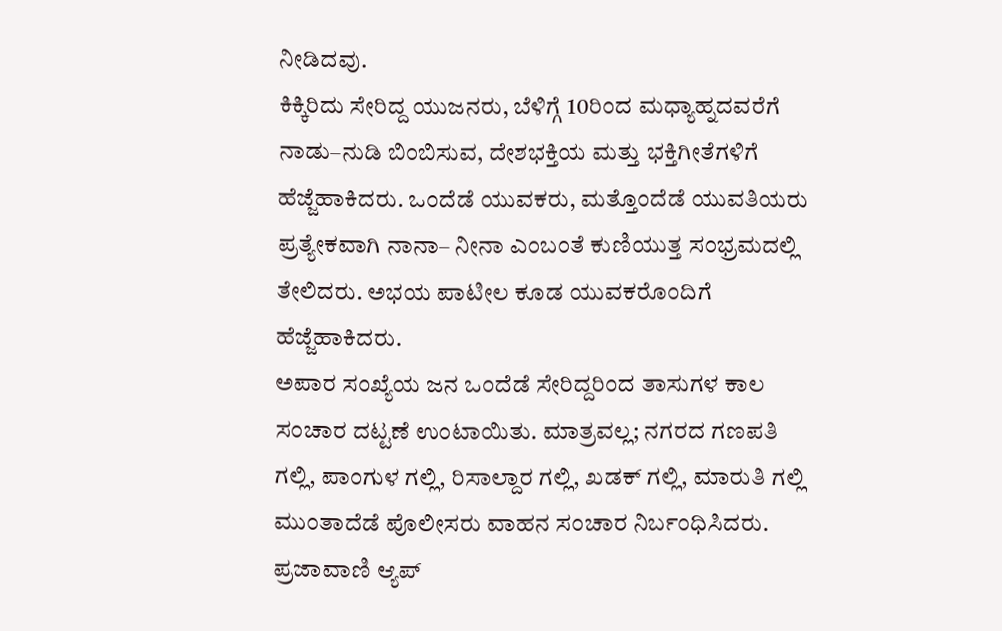ನೀಡಿದವು.
ಕಿಕ್ಕಿರಿದು ಸೇರಿದ್ದ ಯುಜನರು, ಬೆಳಿಗ್ಗೆ 10ರಿಂದ ಮಧ್ಯಾಹ್ನದವರೆಗೆ ನಾಡು–ನುಡಿ ಬಿಂಬಿಸುವ, ದೇಶಭಕ್ತಿಯ ಮತ್ತು ಭಕ್ತಿಗೀತೆಗಳಿಗೆ ಹೆಜ್ಜೆಹಾಕಿದರು. ಒಂದೆಡೆ ಯುವಕರು, ಮತ್ತೊಂದೆಡೆ ಯುವತಿಯರು ಪ್ರತ್ಯೇಕವಾಗಿ ನಾನಾ– ನೀನಾ ಎಂಬಂತೆ ಕುಣಿಯುತ್ತ ಸಂಭ್ರಮದಲ್ಲಿ ತೇಲಿದರು. ಅಭಯ ಪಾಟೀಲ ಕೂಡ ಯುವಕರೊಂದಿಗೆ ಹೆಜ್ಜೆಹಾಕಿದರು.
ಅಪಾರ ಸಂಖ್ಯೆಯ ಜನ ಒಂದೆಡೆ ಸೇರಿದ್ದರಿಂದ ತಾಸುಗಳ ಕಾಲ ಸಂಚಾರ ದಟ್ಟಣೆ ಉಂಟಾಯಿತು. ಮಾತ್ರವಲ್ಲ; ನಗರದ ಗಣಪತಿ ಗಲ್ಲಿ, ಪಾಂಗುಳ ಗಲ್ಲಿ, ರಿಸಾಲ್ದಾರ ಗಲ್ಲಿ, ಖಡಕ್ ಗಲ್ಲಿ, ಮಾರುತಿ ಗಲ್ಲಿ ಮುಂತಾದೆಡೆ ಪೊಲೀಸರು ವಾಹನ ಸಂಚಾರ ನಿರ್ಬಂಧಿಸಿದರು.
ಪ್ರಜಾವಾಣಿ ಆ್ಯಪ್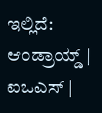ಇಲ್ಲಿದೆ: ಆಂಡ್ರಾಯ್ಡ್ | ಐಒಎಸ್ |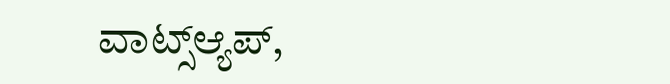ವಾಟ್ಸ್ಆ್ಯಪ್,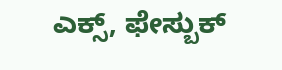ಎಕ್ಸ್, ಫೇಸ್ಬುಕ್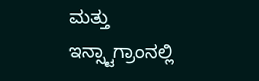ಮತ್ತು ಇನ್ಸ್ಟಾಗ್ರಾಂನಲ್ಲಿ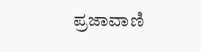ಪ್ರಜಾವಾಣಿ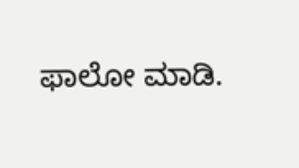ಫಾಲೋ ಮಾಡಿ.